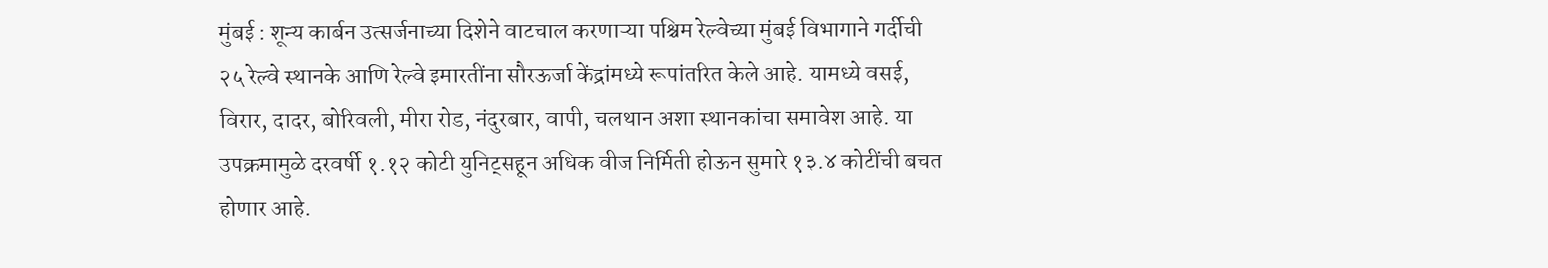मुंबई : शून्य कार्बन उत्सर्जनाच्या दिशेने वाटचाल करणाऱ्या पश्चिम रेल्वेच्या मुंबई विभागाने गर्दीची २५ रेल्वे स्थानके आणि रेल्वे इमारतींना सौरऊर्जा केंद्रांमध्ये रूपांतरित केले आहे. यामध्ये वसई, विरार, दादर, बोरिवली, मीरा रोड, नंदुरबार, वापी, चलथान अशा स्थानकांचा समावेश आहे. या उपक्रमामुळे दरवर्षी १.१२ कोटी युनिट्सहून अधिक वीज निर्मिती होऊन सुमारे १३.४ कोटींची बचत होणार आहे.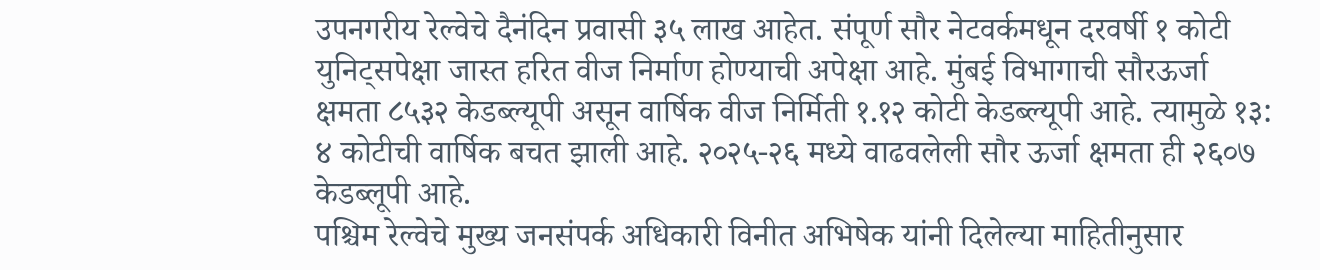उपनगरीय रेल्वेचे दैनंदिन प्रवासी ३५ लाख आहेत. संपूर्ण सौर नेटवर्कमधून दरवर्षी १ कोटी युनिट्सपेक्षा जास्त हरित वीज निर्माण होण्याची अपेक्षा आहे. मुंबई विभागाची सौरऊर्जा क्षमता ८५३२ केडब्ल्यूपी असून वार्षिक वीज निर्मिती १.१२ कोटी केडब्ल्यूपी आहे. त्यामुळे १३: ४ कोटीची वार्षिक बचत झाली आहे. २०२५-२६ मध्ये वाढवलेली सौर ऊर्जा क्षमता ही २६०७ केडब्लूपी आहे.
पश्चिम रेल्वेचे मुख्य जनसंपर्क अधिकारी विनीत अभिषेक यांनी दिलेल्या माहितीनुसार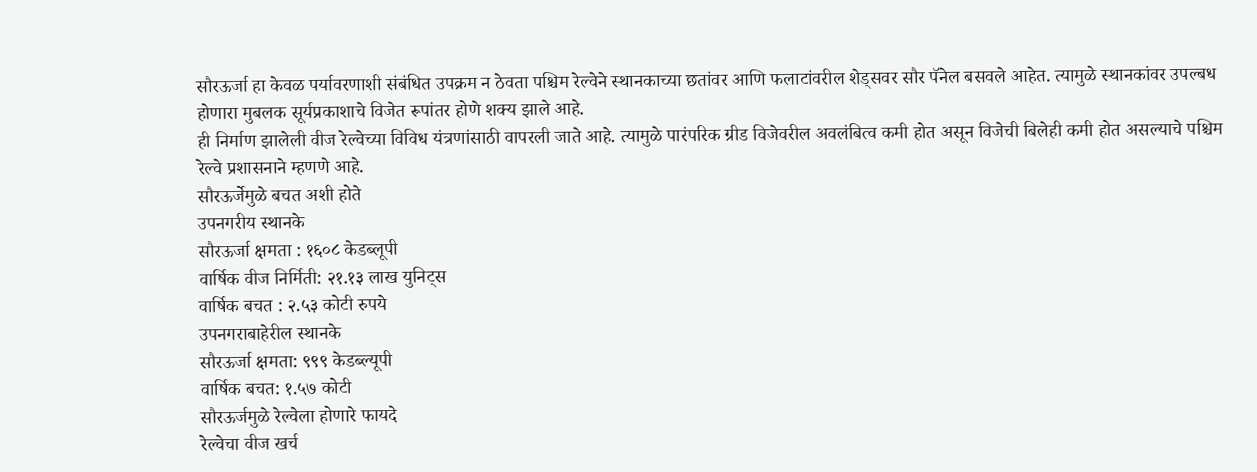सौरऊर्जा हा केवळ पर्यावरणाशी संबंधित उपक्रम न ठेवता पश्चिम रेल्वेने स्थानकाच्या छतांवर आणि फलाटांवरील शेड्सवर सौर पॅनेल बसवले आहेत. त्यामुळे स्थानकांवर उपल्बध होणारा मुबलक सूर्यप्रकाशाचे विजेत रूपांतर होणे शक्य झाले आहे.
ही निर्माण झालेली वीज रेल्वेच्या विविध यंत्रणांसाठी वापरली जाते आहे. त्यामुळे पारंपरिक ग्रीड विजेवरील अवलंबित्व कमी होत असून विजेची बिलेही कमी होत असल्याचे पश्चिम रेल्वे प्रशासनाने म्हणणे आहे.
सौरऊर्जेमुळे बचत अशी होते
उपनगरीय स्थानके
सौरऊर्जा क्षमता : १६०८ केडब्लूपी
वार्षिक वीज निर्मिती: २१.१३ लाख युनिट्स
वार्षिक बचत : २.५३ कोटी रुपये
उपनगराबाहेरील स्थानके
सौरऊर्जा क्षमता: ९९९ केडब्ल्यूपी
वार्षिक बचत: १.५७ कोटी
सौरऊर्जमुळे रेल्वेला होणारे फायदे
रेल्वेचा वीज खर्च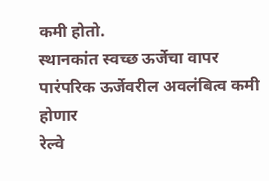कमी होतो.
स्थानकांत स्वच्छ ऊर्जेचा वापर
पारंपरिक ऊर्जेवरील अवलंबित्व कमी होणार
रेल्वे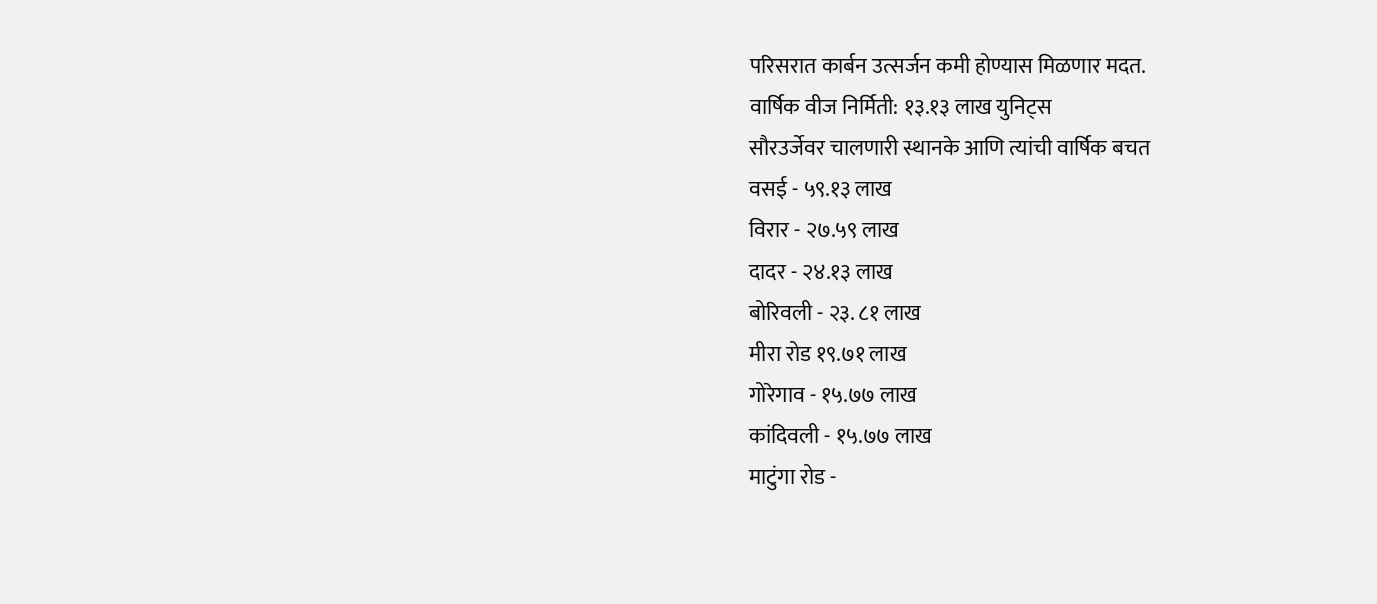परिसरात कार्बन उत्सर्जन कमी होण्यास मिळणार मदत.
वार्षिक वीज निर्मिती: १३.१३ लाख युनिट्स
सौरउर्जेवर चालणारी स्थानके आणि त्यांची वार्षिक बचत
वसई - ५९.१३ लाख
विरार - २७.५९ लाख
दादर - २४.१३ लाख
बोरिवली - २३. ८१ लाख
मीरा रोड १९.७१ लाख
गोरेगाव - १५.७७ लाख
कांदिवली - १५.७७ लाख
माटुंगा रोड -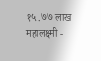१५.७७ लाख
महालक्ष्मी -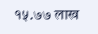१५.७७ लाख